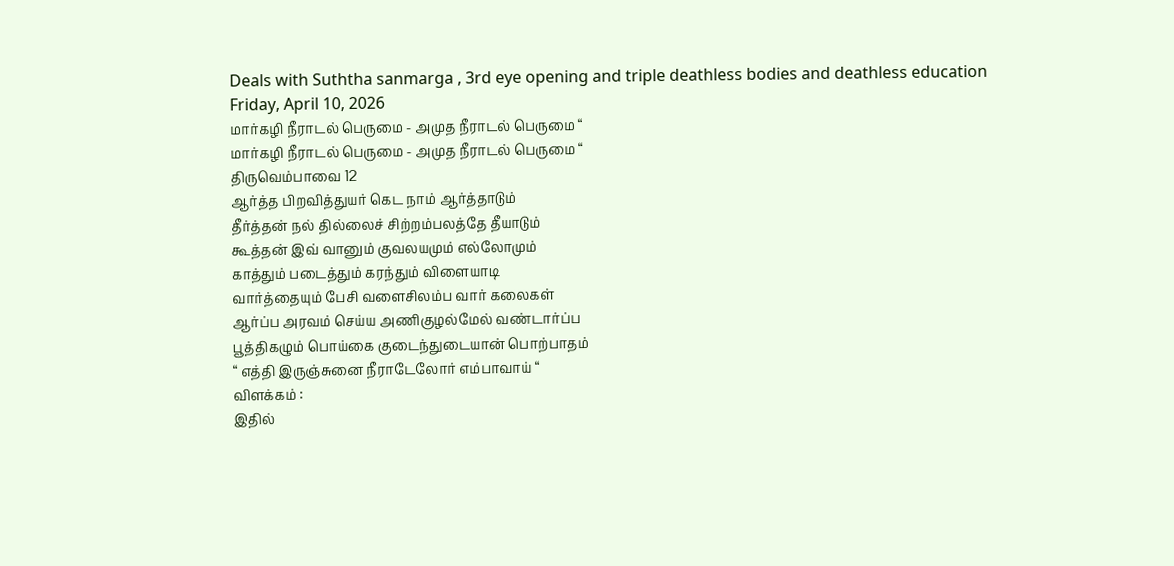Deals with Suththa sanmarga , 3rd eye opening and triple deathless bodies and deathless education
Friday, April 10, 2026
மார்கழி நீராடல் பெருமை - அமுத நீராடல் பெருமை “
மார்கழி நீராடல் பெருமை - அமுத நீராடல் பெருமை “
திருவெம்பாவை 12
ஆர்த்த பிறவித்துயர் கெட நாம் ஆர்த்தாடும்
தீர்த்தன் நல் தில்லைச் சிற்றம்பலத்தே தீயாடும்
கூத்தன் இவ் வானும் குவலயமும் எல்லோமும்
காத்தும் படைத்தும் கரந்தும் விளையாடி
வார்த்தையும் பேசி வளைசிலம்ப வார் கலைகள்
ஆர்ப்ப அரவம் செய்ய அணிகுழல்மேல் வண்டார்ப்ப
பூத்திகழும் பொய்கை குடைந்துடையான் பொற்பாதம்
“ எத்தி இருஞ்சுனை நீராடேலோர் எம்பாவாய் “
விளக்கம் :
இதில்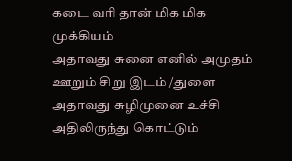கடை வரி தான் மிக மிக முக்கியம்
அதாவது சுனை எனில் அமுதம் ஊறும் சிறு இடம் /துளை
அதாவது சுழிமுனை உச்சி
அதிலிருந்து கொட்டும்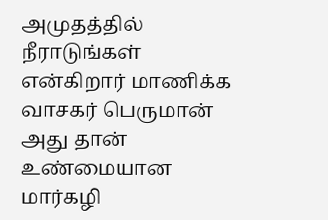அமுதத்தில் நீராடுங்கள் என்கிறார் மாணிக்க வாசகர் பெருமான்
அது தான் உண்மையான மார்கழி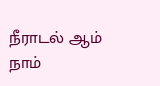நீராடல் ஆம்
நாம்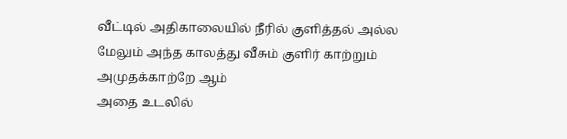வீட்டில் அதிகாலையில் நீரில் குளித்தல் அல்ல
மேலும் அந்த காலத்து வீசும் குளிர் காற்றும் அமுதக்காற்றே ஆம்
அதை உடலில்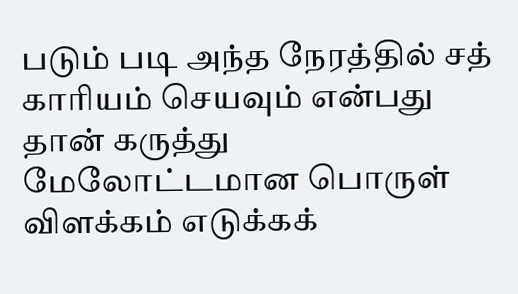படும் படி அந்த நேரத்தில் சத் காரியம் செயவும் என்பது தான் கருத்து
மேலோட்டமான பொருள் விளக்கம் எடுக்கக்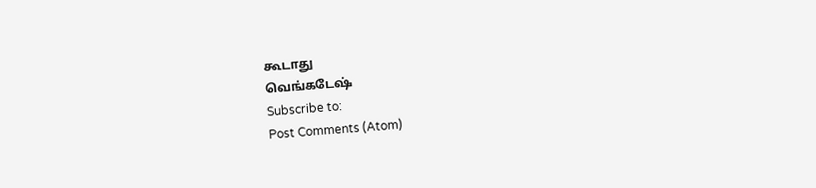கூடாது
வெங்கடேஷ்
Subscribe to:
Post Comments (Atom)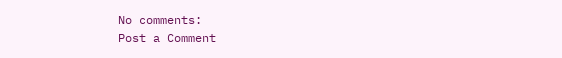No comments:
Post a Comment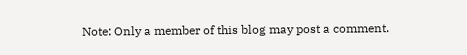Note: Only a member of this blog may post a comment.